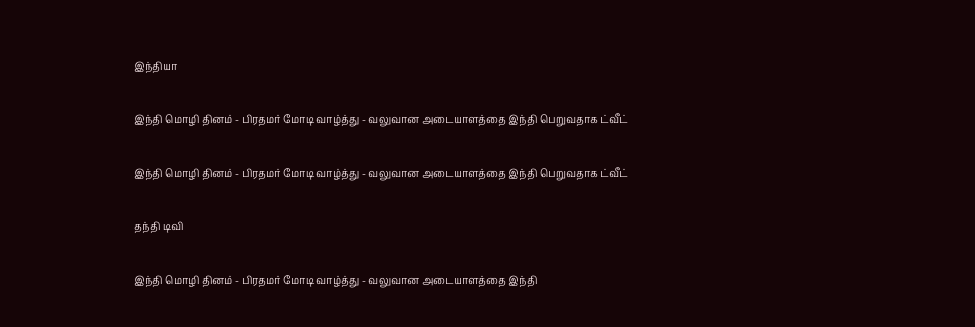இந்தியா

இந்தி மொழி தினம் - பிரதமர் மோடி வாழ்த்து - வலுவான அடையாளத்தை இந்தி பெறுவதாக ட்வீட்

இந்தி மொழி தினம் - பிரதமர் மோடி வாழ்த்து - வலுவான அடையாளத்தை இந்தி பெறுவதாக ட்வீட்

தந்தி டிவி

இந்தி மொழி தினம் - பிரதமர் மோடி வாழ்த்து - வலுவான அடையாளத்தை இந்தி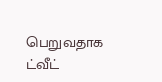பெறுவதாக ட்வீட்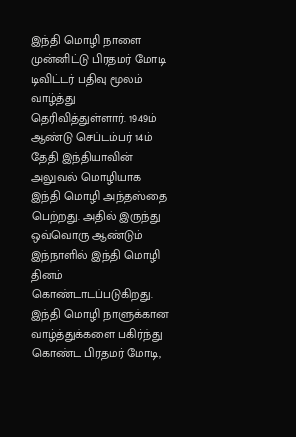இந்தி மொழி நாளை முன்னிட்டு பிரதமர் மோடி டிவிட்டர் பதிவு மூலம் வாழ்த்து தெரிவித்துள்ளார். 1949ம் ஆண்டு செப்டம்பர் 14ம் தேதி இந்தியாவின் அலுவல் மொழியாக இந்தி மொழி அந்தஸ்தை பெற்றது. அதில் இருந்து ஒவ்வொரு ஆண்டும் இந்நாளில் இந்தி மொழி தினம் கொண்டாடப்படுகிறது. இந்தி மொழி நாளுக்கான வாழ்த்துக்களை பகிர்ந்து கொண்ட பிரதமர் மோடி,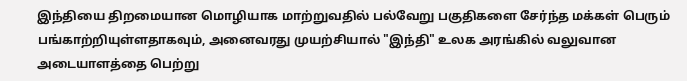இந்தியை திறமையான மொழியாக மாற்றுவதில் பல்வேறு பகுதிகளை சேர்ந்த மக்கள் பெரும் பங்காற்றியுள்ளதாகவும், அனைவரது முயற்சியால் "இந்தி" உலக அரங்கில் வலுவான அடையாளத்தை பெற்று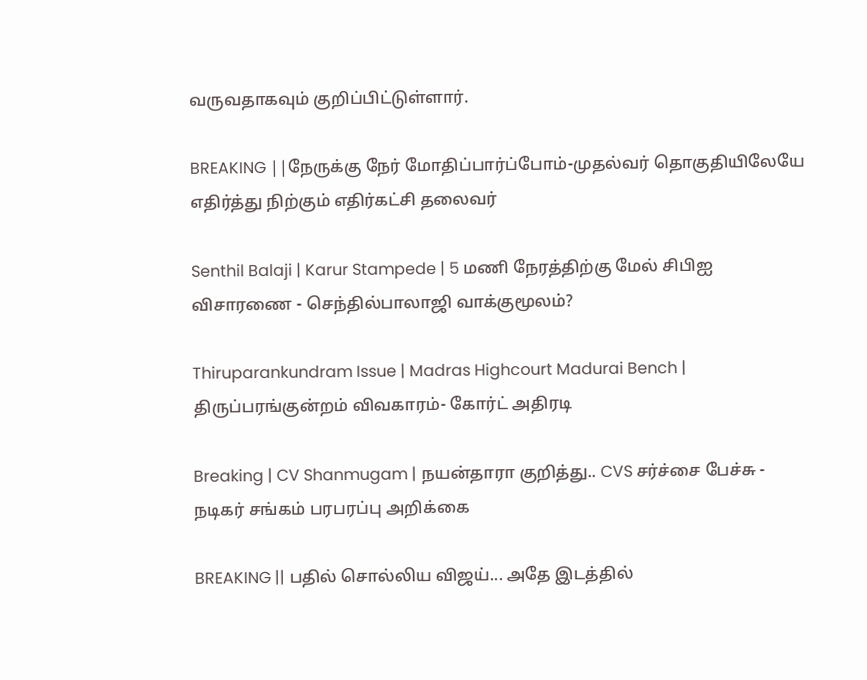வருவதாகவும் குறிப்பிட்டுள்ளார்.

BREAKING ||நேருக்கு நேர் மோதிப்பார்ப்போம்-முதல்வர் தொகுதியிலேயே எதிர்த்து நிற்கும் எதிர்கட்சி தலைவர்

Senthil Balaji | Karur Stampede | 5 மணி நேரத்திற்கு மேல் சிபிஐ விசாரணை - செந்தில்பாலாஜி வாக்குமூலம்?

Thiruparankundram Issue | Madras Highcourt Madurai Bench | திருப்பரங்குன்றம் விவகாரம்- கோர்ட் அதிரடி

Breaking | CV Shanmugam | நயன்தாரா குறித்து.. CVS சர்ச்சை பேச்சு - நடிகர் சங்கம் பரபரப்பு அறிக்கை

BREAKING || பதில் சொல்லிய விஜய்... அதே இடத்தில்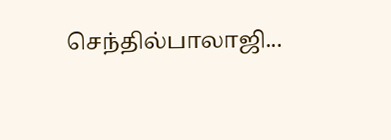செந்தில்பாலாஜி...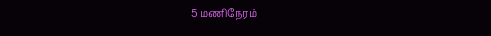5 மணிநேரம்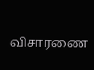விசாரணை